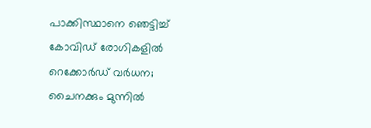പാക്കിസ്ഥാനെ ഞെട്ടിച്ച് കോവിഡ് രോഗികളില്‍ റെക്കോര്‍ഡ് വര്‍ധന; ചൈനക്കും മുന്നില്‍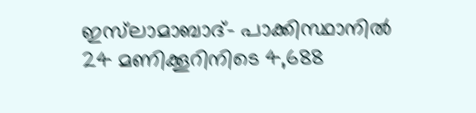ഇസ്‌ലാമാബാദ്- പാക്കിസ്ഥാനില്‍ 24 മണിക്കൂറിനിടെ 4,688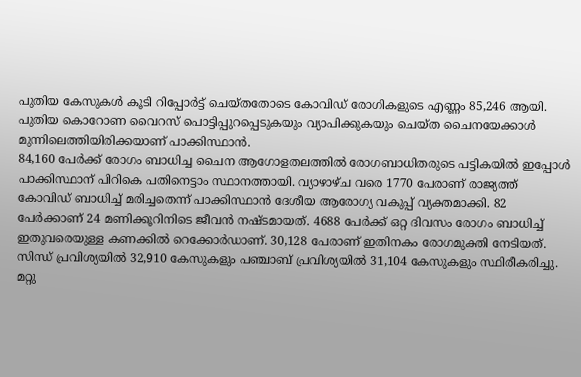പുതിയ കേസുകള്‍ കൂടി റിപ്പോര്‍ട്ട് ചെയ്തതോടെ കോവിഡ് രോഗികളുടെ എണ്ണം 85,246 ആയി. പുതിയ കൊറോണ വൈറസ് പൊട്ടിപ്പുറപ്പെടുകയും വ്യാപിക്കുകയും ചെയ്ത ചൈനയേക്കാള്‍ മുന്നിലെത്തിയിരിക്കയാണ് പാക്കിസ്ഥാന്‍.
84,160 പേര്‍ക്ക് രോഗം ബാധിച്ച ചൈന ആഗോളതലത്തില്‍ രോഗബാധിതരുടെ പട്ടികയില്‍ ഇപ്പോള്‍ പാക്കിസ്ഥാന് പിറികെ പതിനെട്ടാം സ്ഥാനത്തായി. വ്യാഴാഴ്ച വരെ 1770 പേരാണ് രാജ്യത്ത് കോവിഡ് ബാധിച്ച് മരിച്ചതെന്ന് പാക്കിസ്ഥാന്‍ ദേശീയ ആരോഗ്യ വകുപ്പ് വ്യക്തമാക്കി. 82 പേര്‍ക്കാണ് 24 മണിക്കൂറിനിടെ ജീവന്‍ നഷ്ടമായത്. 4688 പേര്‍ക്ക് ഒറ്റ ദിവസം രോഗം ബാധിച്ച് ഇതുവരെയുള്ള കണക്കില്‍ റെക്കോര്‍ഡാണ്. 30,128 പേരാണ് ഇതിനകം രോഗമുക്തി നേടിയത്. സിന്ധ് പ്രവിശ്യയില്‍ 32,910 കേസുകളും പഞ്ചാബ് പ്രവിശ്യയില്‍ 31,104 കേസുകളും സ്ഥിരീകരിച്ചു. മറ്റു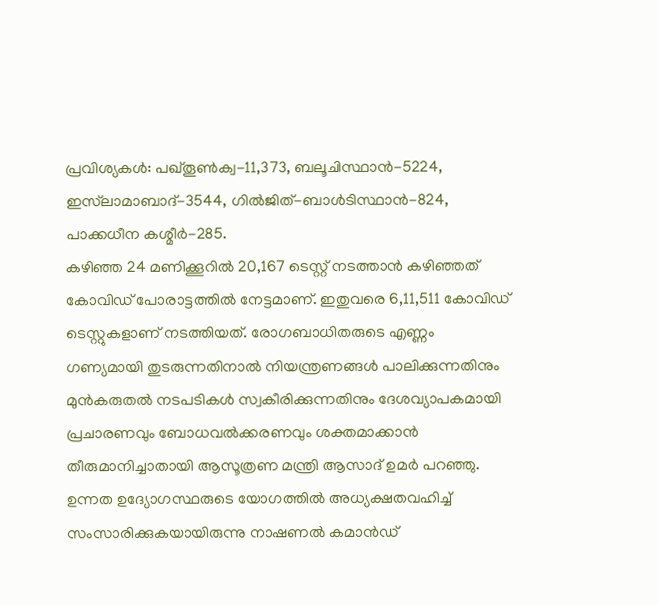പ്രവിശ്യകള്‍: പഖ്തൂണ്‍ക്വ-11,373, ബലൂചിസ്ഥാന്‍-5224, ഇസ്‌ലാമാബാദ്-3544, ഗില്‍ജിത്-ബാള്‍ടിസ്ഥാന്‍-824, പാക്കധീന കശ്മീര്‍-285.
കഴിഞ്ഞ 24 മണിക്കൂറില്‍ 20,167 ടെസ്റ്റ് നടത്താന്‍ കഴിഞ്ഞത് കോവിഡ് പോരാട്ടത്തില്‍ നേട്ടമാണ്. ഇതുവരെ 6,11,511 കോവിഡ് ടെസ്റ്റുകളാണ് നടത്തിയത്. രോഗബാധിതരുടെ എണ്ണം ഗണ്യമായി തുടരുന്നതിനാല്‍ നിയന്ത്രണങ്ങള്‍ പാലിക്കുന്നതിനും മുന്‍കരുതല്‍ നടപടികള്‍ സ്വകീരിക്കുന്നതിനും ദേശവ്യാപകമായി പ്രചാരണവും ബോധവല്‍ക്കരണവും ശക്തമാക്കാന്‍ തീരുമാനിച്ചാതായി ആസൂത്രണ മന്ത്രി ആസാദ് ഉമര്‍ പറഞ്ഞു.
ഉന്നത ഉദ്യോഗസ്ഥരുടെ യോഗത്തില്‍ അധ്യക്ഷതവഹിച്ച് സംസാരിക്കുകയായിരുന്നു നാഷണല്‍ കമാന്‍ഡ്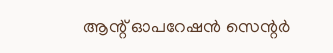ആന്റ് ഓപറേഷന്‍ സെന്റര്‍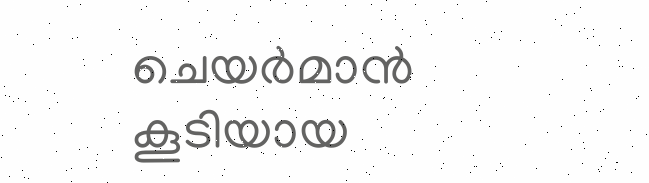ചെയര്‍മാന്‍ കൂടിയായ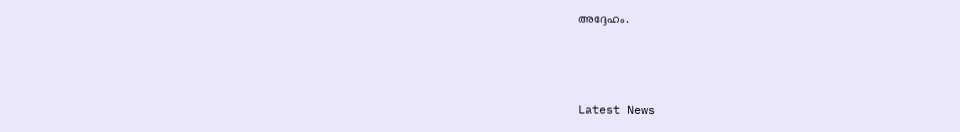അദ്ദേഹം.



Latest News